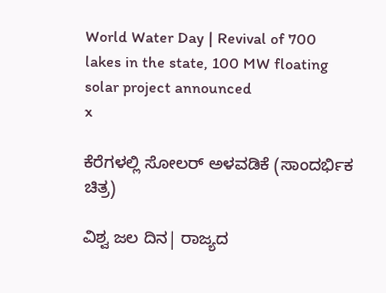World Water Day | Revival of 700 lakes in the state, 100 MW floating solar project announced
x

ಕೆರೆಗಳಲ್ಲಿ ಸೋಲರ್‌ ಅಳವಡಿಕೆ (ಸಾಂದರ್ಭಿಕ ಚಿತ್ರ)

ವಿಶ್ವ ಜಲ ದಿನ| ರಾಜ್ಯದ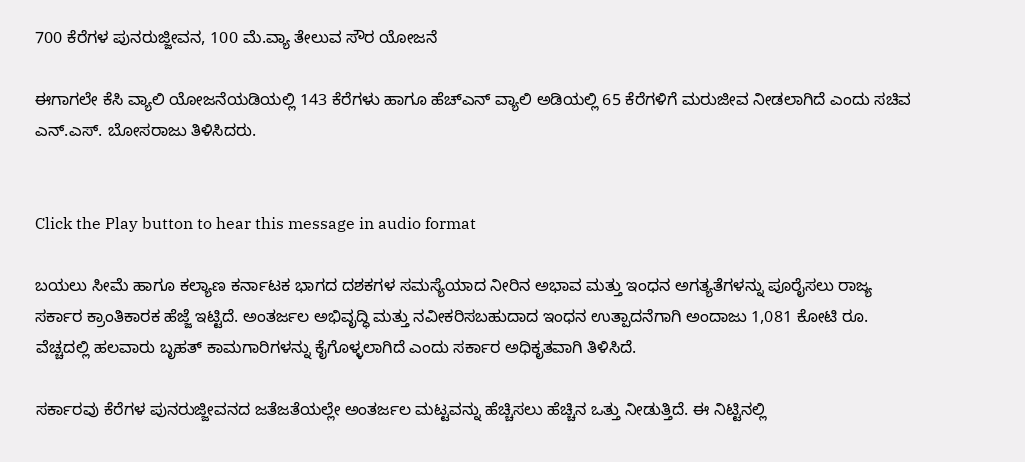700 ಕೆರೆಗಳ ಪುನರುಜ್ಜೀವನ, 100 ಮೆ.ವ್ಯಾ ತೇಲುವ ಸೌರ ಯೋಜನೆ

ಈಗಾಗಲೇ ಕೆಸಿ ವ್ಯಾಲಿ ಯೋಜನೆಯಡಿಯಲ್ಲಿ 143 ಕೆರೆಗಳು ಹಾಗೂ ಹೆಚ್‌ಎನ್‌ ವ್ಯಾಲಿ ಅಡಿಯಲ್ಲಿ 65 ಕೆರೆಗಳಿಗೆ ಮರುಜೀವ ನೀಡಲಾಗಿದೆ ಎಂದು ಸಚಿವ ಎನ್‌.ಎಸ್‌. ಬೋಸರಾಜು ತಿಳಿಸಿದರು.


Click the Play button to hear this message in audio format

ಬಯಲು ಸೀಮೆ ಹಾಗೂ ಕಲ್ಯಾಣ ಕರ್ನಾಟಕ ಭಾಗದ ದಶಕಗಳ ಸಮಸ್ಯೆಯಾದ ನೀರಿನ ಅಭಾವ ಮತ್ತು ಇಂಧನ ಅಗತ್ಯತೆಗಳನ್ನು ಪೂರೈಸಲು ರಾಜ್ಯ ಸರ್ಕಾರ ಕ್ರಾಂತಿಕಾರಕ ಹೆಜ್ಜೆ ಇಟ್ಟಿದೆ. ಅಂತರ್ಜಲ ಅಭಿವೃದ್ಧಿ ಮತ್ತು ನವೀಕರಿಸಬಹುದಾದ ಇಂಧನ ಉತ್ಪಾದನೆಗಾಗಿ ಅಂದಾಜು 1,081 ಕೋಟಿ ರೂ. ವೆಚ್ಚದಲ್ಲಿ ಹಲವಾರು ಬೃಹತ್ ಕಾಮಗಾರಿಗಳನ್ನು ಕೈಗೊಳ್ಳಲಾಗಿದೆ ಎಂದು ಸರ್ಕಾರ ಅಧಿಕೃತವಾಗಿ ತಿಳಿಸಿದೆ.

ಸರ್ಕಾರವು ಕೆರೆಗಳ ಪುನರುಜ್ಜೀವನದ ಜತೆಜತೆಯಲ್ಲೇ ಅಂತರ್ಜಲ ಮಟ್ಟವನ್ನು ಹೆಚ್ಚಿಸಲು ಹೆಚ್ಚಿನ ಒತ್ತು ನೀಡುತ್ತಿದೆ. ಈ ನಿಟ್ಟಿನಲ್ಲಿ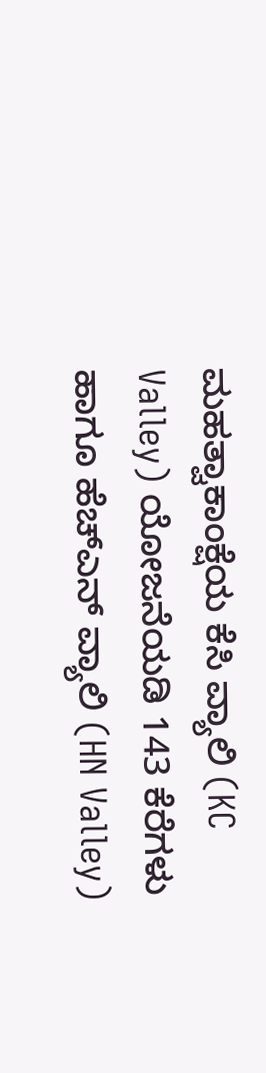ಮಹತ್ವಾಕಾಂಕ್ಷೆಯ ಕೆಸಿ ವ್ಯಾಲಿ (KC Valley) ಯೋಜನೆಯಡಿ 143 ಕೆರೆಗಳು ಹಾಗೂ ಹೆಚ್‌ಎನ್‌ ವ್ಯಾಲಿ (HN Valley)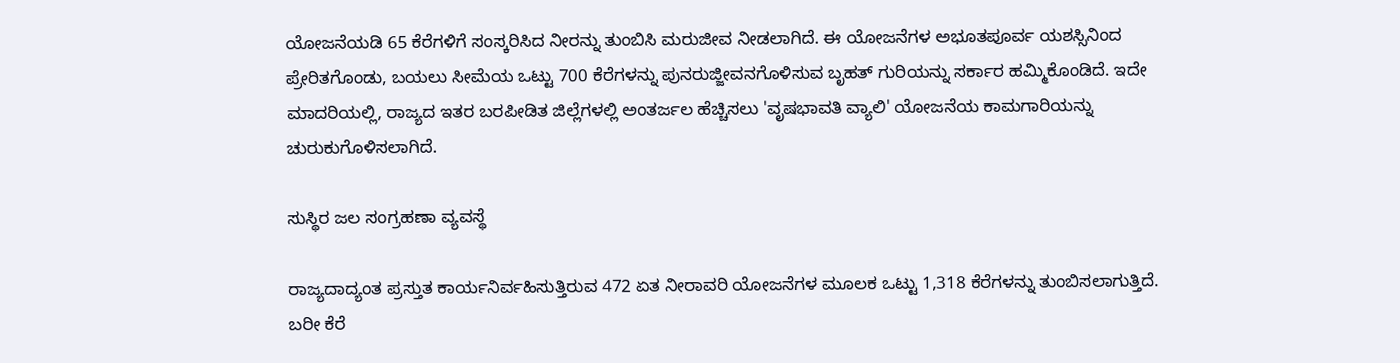ಯೋಜನೆಯಡಿ 65 ಕೆರೆಗಳಿಗೆ ಸಂಸ್ಕರಿಸಿದ ನೀರನ್ನು ತುಂಬಿಸಿ ಮರುಜೀವ ನೀಡಲಾಗಿದೆ. ಈ ಯೋಜನೆಗಳ ಅಭೂತಪೂರ್ವ ಯಶಸ್ಸಿನಿಂದ ಪ್ರೇರಿತಗೊಂಡು, ಬಯಲು ಸೀಮೆಯ ಒಟ್ಟು 700 ಕೆರೆಗಳನ್ನು ಪುನರುಜ್ಜೀವನಗೊಳಿಸುವ ಬೃಹತ್ ಗುರಿಯನ್ನು ಸರ್ಕಾರ ಹಮ್ಮಿಕೊಂಡಿದೆ. ಇದೇ ಮಾದರಿಯಲ್ಲಿ, ರಾಜ್ಯದ ಇತರ ಬರಪೀಡಿತ ಜಿಲ್ಲೆಗಳಲ್ಲಿ ಅಂತರ್ಜಲ ಹೆಚ್ಚಿಸಲು 'ವೃಷಭಾವತಿ ವ್ಯಾಲಿ' ಯೋಜನೆಯ ಕಾಮಗಾರಿಯನ್ನು ಚುರುಕುಗೊಳಿಸಲಾಗಿದೆ.

ಸುಸ್ಥಿರ ಜಲ ಸಂಗ್ರಹಣಾ ವ್ಯವಸ್ಥೆ

ರಾಜ್ಯದಾದ್ಯಂತ ಪ್ರಸ್ತುತ ಕಾರ್ಯನಿರ್ವಹಿಸುತ್ತಿರುವ 472 ಏತ ನೀರಾವರಿ ಯೋಜನೆಗಳ ಮೂಲಕ ಒಟ್ಟು 1,318 ಕೆರೆಗಳನ್ನು ತುಂಬಿಸಲಾಗುತ್ತಿದೆ. ಬರೀ ಕೆರೆ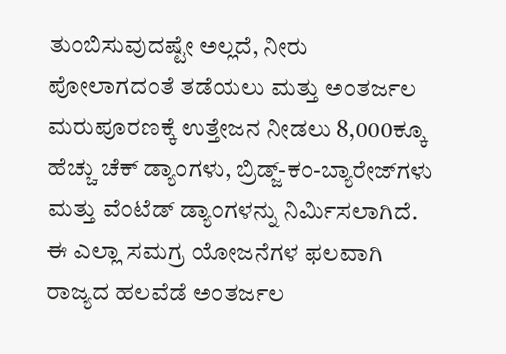ತುಂಬಿಸುವುದಷ್ಟೇ ಅಲ್ಲದೆ, ನೀರು ಪೋಲಾಗದಂತೆ ತಡೆಯಲು ಮತ್ತು ಅಂತರ್ಜಲ ಮರುಪೂರಣಕ್ಕೆ ಉತ್ತೇಜನ ನೀಡಲು 8,000ಕ್ಕೂ ಹೆಚ್ಚು ಚೆಕ್ ಡ್ಯಾಂಗಳು, ಬ್ರಿಡ್ಜ್-ಕಂ-ಬ್ಯಾರೇಜ್‌ಗಳು ಮತ್ತು ವೆಂಟೆಡ್ ಡ್ಯಾಂಗಳನ್ನು ನಿರ್ಮಿಸಲಾಗಿದೆ. ಈ ಎಲ್ಲಾ ಸಮಗ್ರ ಯೋಜನೆಗಳ ಫಲವಾಗಿ ರಾಜ್ಯದ ಹಲವೆಡೆ ಅಂತರ್ಜಲ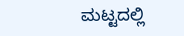ಮಟ್ಟದಲ್ಲಿ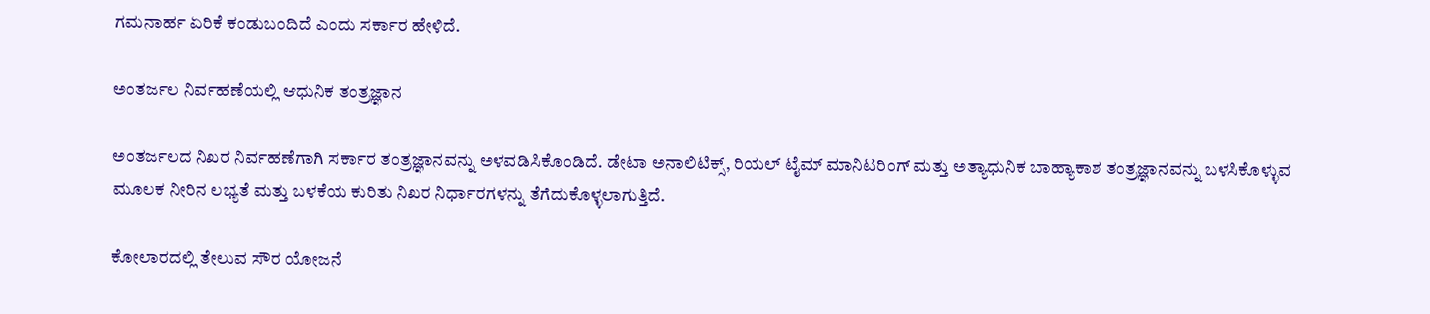ಗಮನಾರ್ಹ ಏರಿಕೆ ಕಂಡುಬಂದಿದೆ ಎಂದು ಸರ್ಕಾರ ಹೇಳಿದೆ.

ಅಂತರ್ಜಲ ನಿರ್ವಹಣೆಯಲ್ಲಿ ಆಧುನಿಕ ತಂತ್ರಜ್ಞಾನ

ಅಂತರ್ಜಲದ ನಿಖರ ನಿರ್ವಹಣೆಗಾಗಿ ಸರ್ಕಾರ ತಂತ್ರಜ್ಞಾನವನ್ನು ಅಳವಡಿಸಿಕೊಂಡಿದೆ. ಡೇಟಾ ಅನಾಲಿಟಿಕ್ಸ್, ರಿಯಲ್ ಟೈಮ್ ಮಾನಿಟರಿಂಗ್ ಮತ್ತು ಅತ್ಯಾಧುನಿಕ ಬಾಹ್ಯಾಕಾಶ ತಂತ್ರಜ್ಞಾನವನ್ನು ಬಳಸಿಕೊಳ್ಳುವ ಮೂಲಕ ನೀರಿನ ಲಭ್ಯತೆ ಮತ್ತು ಬಳಕೆಯ ಕುರಿತು ನಿಖರ ನಿರ್ಧಾರಗಳನ್ನು ತೆಗೆದುಕೊಳ್ಳಲಾಗುತ್ತಿದೆ.

ಕೋಲಾರದಲ್ಲಿ ತೇಲುವ ಸೌರ ಯೋಜನೆ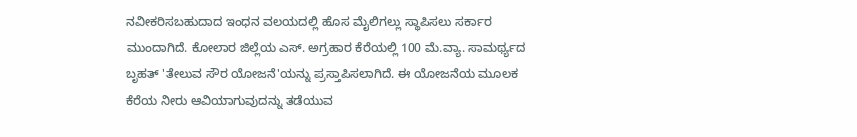ನವೀಕರಿಸಬಹುದಾದ ಇಂಧನ ವಲಯದಲ್ಲಿ ಹೊಸ ಮೈಲಿಗಲ್ಲು ಸ್ಥಾಪಿಸಲು ಸರ್ಕಾರ ಮುಂದಾಗಿದೆ. ಕೋಲಾರ ಜಿಲ್ಲೆಯ ಎಸ್. ಅಗ್ರಹಾರ ಕೆರೆಯಲ್ಲಿ 100 ಮೆ.ವ್ಯಾ. ಸಾಮರ್ಥ್ಯದ ಬೃಹತ್ 'ತೇಲುವ ಸೌರ ಯೋಜನೆ'ಯನ್ನು ಪ್ರಸ್ತಾಪಿಸಲಾಗಿದೆ. ಈ ಯೋಜನೆಯ ಮೂಲಕ ಕೆರೆಯ ನೀರು ಆವಿಯಾಗುವುದನ್ನು ತಡೆಯುವ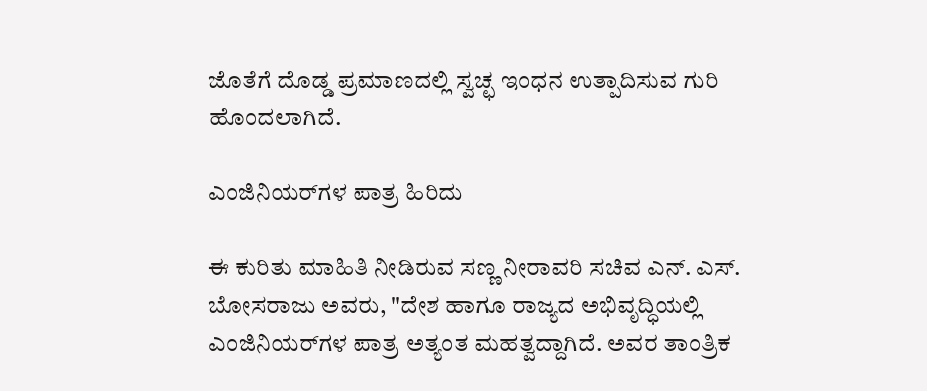ಜೊತೆಗೆ ದೊಡ್ಡ ಪ್ರಮಾಣದಲ್ಲಿ ಸ್ವಚ್ಛ ಇಂಧನ ಉತ್ಪಾದಿಸುವ ಗುರಿ ಹೊಂದಲಾಗಿದೆ.

ಎಂಜಿನಿಯರ್‌ಗಳ ಪಾತ್ರ ಹಿರಿದು

ಈ ಕುರಿತು ಮಾಹಿತಿ ನೀಡಿರುವ ಸಣ್ಣ ನೀರಾವರಿ ಸಚಿವ ಎನ್‌. ಎಸ್‌. ಬೋಸರಾಜು ಅವರು, "ದೇಶ ಹಾಗೂ ರಾಜ್ಯದ ಅಭಿವೃದ್ಧಿಯಲ್ಲಿ ಎಂಜಿನಿಯರ್‌ಗಳ ಪಾತ್ರ ಅತ್ಯಂತ ಮಹತ್ವದ್ದಾಗಿದೆ. ಅವರ ತಾಂತ್ರಿಕ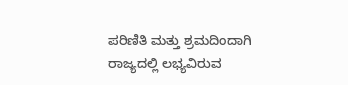ಪರಿಣಿತಿ ಮತ್ತು ಶ್ರಮದಿಂದಾಗಿ ರಾಜ್ಯದಲ್ಲಿ ಲಭ್ಯವಿರುವ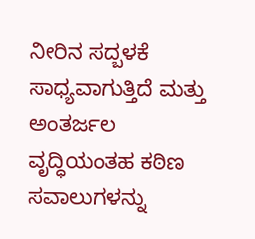ನೀರಿನ ಸದ್ಬಳಕೆ ಸಾಧ್ಯವಾಗುತ್ತಿದೆ ಮತ್ತು ಅಂತರ್ಜಲ ವೃದ್ಧಿಯಂತಹ ಕಠಿಣ ಸವಾಲುಗಳನ್ನು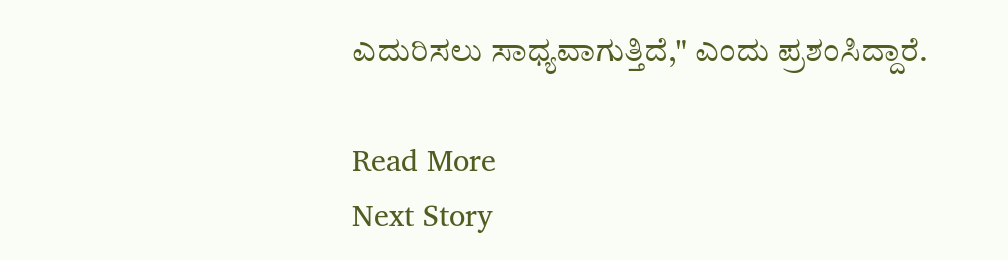ಎದುರಿಸಲು ಸಾಧ್ಯವಾಗುತ್ತಿದೆ," ಎಂದು ಪ್ರಶಂಸಿದ್ದಾರೆ.

Read More
Next Story